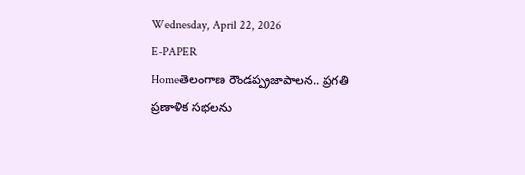Wednesday, April 22, 2026
E-PAPER
Homeతెలంగాణ రౌండప్ప్రజాపాలన.. ప్రగతి ప్రణాళిక సభలను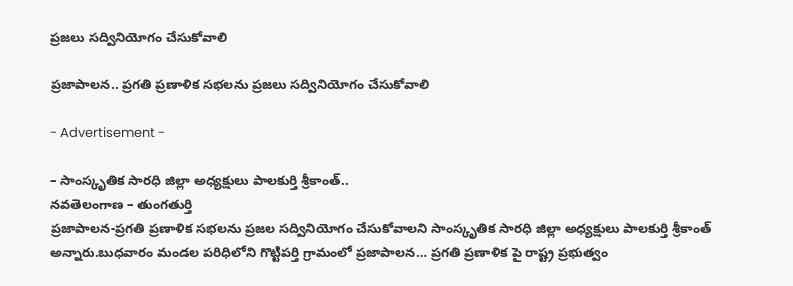ప్రజలు సద్వినియోగం చేసుకోవాలి

ప్రజాపాలన.. ప్రగతి ప్రణాళిక సభలను ప్రజలు సద్వినియోగం చేసుకోవాలి

- Advertisement -

– సాంస్కృతిక సారధి జిల్లా అధ్యక్షులు పాలకుర్తి శ్రీకాంత్..
నవతెలంగాణ – తుంగతుర్తి
ప్రజాపాలన-ప్రగతి ప్రణాళిక సభలను ప్రజల సద్వినియోగం చేసుకోవాలని సాంస్కృతిక సారధి జిల్లా అధ్యక్షులు పాలకుర్తి శ్రీకాంత్ అన్నారు.బుధవారం మండల పరిధిలోని గొట్టిపర్తి గ్రామంలో ప్రజాపాలన… ప్రగతి ప్రణాళిక పై రాష్ట్ర ప్రభుత్వం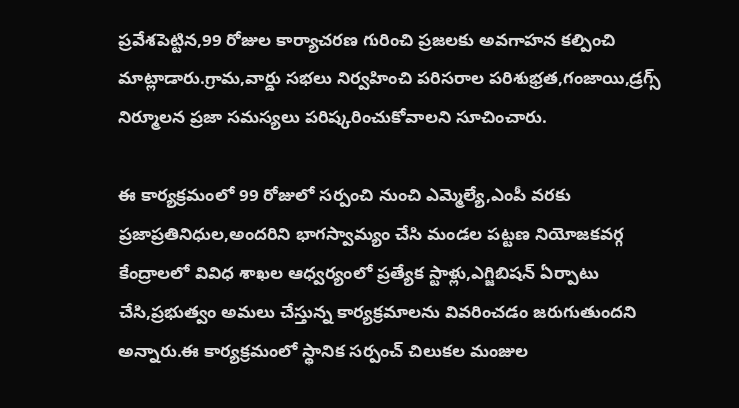ప్రవేశపెట్టిన,99 రోజుల కార్యాచరణ గురించి ప్రజలకు అవగాహన కల్పించి మాట్లాడారు.గ్రామ,వార్డు సభలు నిర్వహించి పరిసరాల పరిశుభ్రత,గంజాయి,డ్రగ్స్ నిర్మూలన ప్రజా సమస్యలు పరిష్కరించుకోవాలని సూచించారు.

ఈ కార్యక్రమంలో 99 రోజులో సర్పంచి నుంచి ఎమ్మెల్యే,ఎంపీ వరకు ప్రజాప్రతినిధుల,అందరిని భాగస్వామ్యం చేసి మండల పట్టణ నియోజకవర్గ కేంద్రాలలో వివిధ శాఖల ఆధ్వర్యంలో ప్రత్యేక స్టాళ్లు,ఎగ్జిబిషన్ ఏర్పాటు చేసి,ప్రభుత్వం అమలు చేస్తున్న కార్యక్రమాలను వివరించడం జరుగుతుందని అన్నారు.ఈ కార్యక్రమంలో స్థానిక సర్పంచ్ చిలుకల మంజుల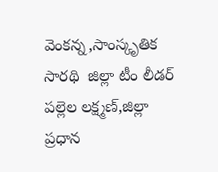వెంకన్న,సాంస్కృతిక సారథి  జిల్లా టీం లీడర్ పల్లెల లక్ష్మణ్,జిల్లా ప్రధాన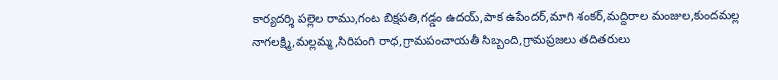కార్యదర్శి పల్లెల రాము,గంట బిక్షపతి,గడ్డం ఉదయ్,పాక ఉపేందర్,మాగి శంకర్,మద్దిరాల మంజుల,కుందమల్ల నాగలక్ష్మి,మల్లమ్మ,సిరిపంగి రాధ,గ్రామపంచాయతీ సిబ్బంది,గ్రామప్రజలు తదితరులు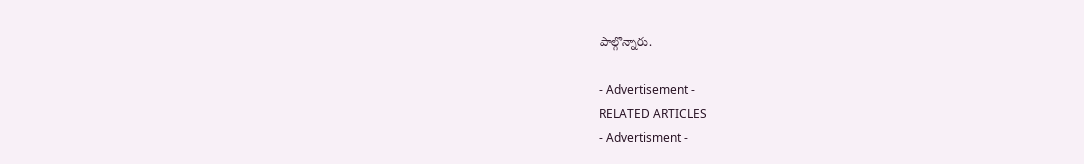పాల్గొన్నారు.

- Advertisement -
RELATED ARTICLES
- Advertisment -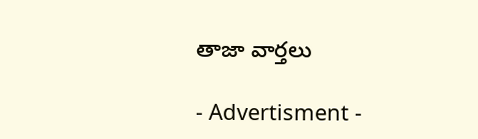తాజా వార్తలు

- Advertisment -